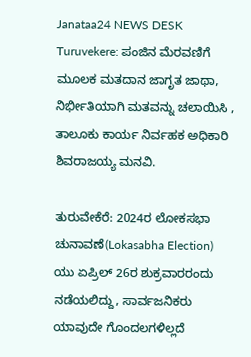Janataa24 NEWS DESK
Turuvekere: ಪಂಜಿನ ಮೆರವಣಿಗೆ ಮೂಲಕ ಮತದಾನ ಜಾಗೃತ ಜಾಥಾ, ನಿರ್ಭೀತಿಯಾಗಿ ಮತವನ್ನು ಚಲಾಯಿಸಿ , ತಾಲೂಕು ಕಾರ್ಯ ನಿರ್ವಹಕ ಅಧಿಕಾರಿ ಶಿವರಾಜಯ್ಯ ಮನವಿ.

ತುರುವೇಕೆರೆ: 2024ರ ಲೋಕಸಭಾ ಚುನಾವಣೆ(Lokasabha Election) ಯು ಏಪ್ರಿಲ್ 26ರ ಶುಕ್ರವಾರರಂದು ನಡೆಯಲಿದ್ದು, ಸಾರ್ವಜನಿಕರು ಯಾವುದೇ ಗೊಂದಲಗಳಿಲ್ಲದೆ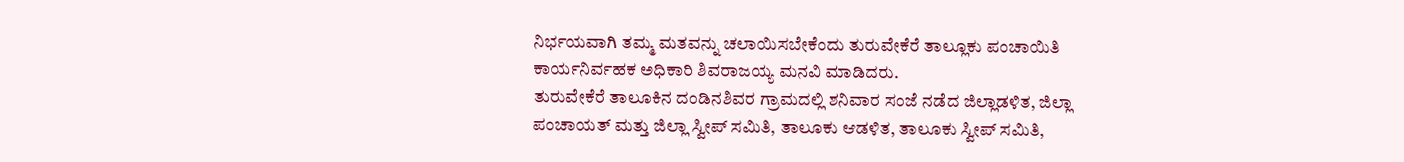ನಿರ್ಭಯವಾಗಿ ತಮ್ಮ ಮತವನ್ನು ಚಲಾಯಿಸಬೇಕೆಂದು ತುರುವೇಕೆರೆ ತಾಲ್ಲೂಕು ಪಂಚಾಯಿತಿ ಕಾರ್ಯನಿರ್ವಹಕ ಅಧಿಕಾರಿ ಶಿವರಾಜಯ್ಯ ಮನವಿ ಮಾಡಿದರು.
ತುರುವೇಕೆರೆ ತಾಲೂಕಿನ ದಂಡಿನಶಿವರ ಗ್ರಾಮದಲ್ಲಿ ಶನಿವಾರ ಸಂಜೆ ನಡೆದ ಜಿಲ್ಲಾಡಳಿತ, ಜಿಲ್ಲಾ ಪಂಚಾಯತ್ ಮತ್ತು ಜಿಲ್ಲಾ ಸ್ವೀಪ್ ಸಮಿತಿ, ತಾಲೂಕು ಆಡಳಿತ, ತಾಲೂಕು ಸ್ವೀಪ್ ಸಮಿತಿ,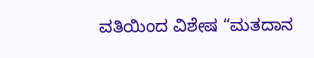ವತಿಯಿಂದ ವಿಶೇಷ “ಮತದಾನ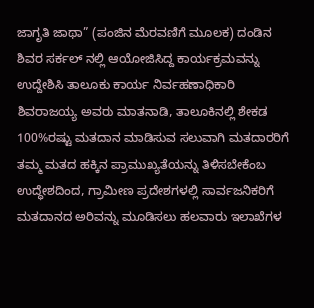ಜಾಗೃತಿ ಜಾಥಾ” (ಪಂಜಿನ ಮೆರವಣಿಗೆ ಮೂಲಕ) ದಂಡಿನ ಶಿವರ ಸರ್ಕಲ್ ನಲ್ಲಿ ಆಯೋಜಿಸಿದ್ದ ಕಾರ್ಯಕ್ರಮವನ್ನು ಉದ್ದೇಶಿಸಿ ತಾಲೂಕು ಕಾರ್ಯ ನಿರ್ವಹಣಾಧಿಕಾರಿ ಶಿವರಾಜಯ್ಯ ಅವರು ಮಾತನಾಡಿ, ತಾಲೂಕಿನಲ್ಲಿ ಶೇಕಡ 100%ರಷ್ಟು ಮತದಾನ ಮಾಡಿಸುವ ಸಲುವಾಗಿ ಮತದಾರರಿಗೆ ತಮ್ಮ ಮತದ ಹಕ್ಕಿನ ಪ್ರಾಮುಖ್ಯತೆಯನ್ನು ತಿಳಿಸಬೇಕೆಂಬ ಉದ್ಧೇಶದಿಂದ, ಗ್ರಾಮೀಣ ಪ್ರದೇಶಗಳಲ್ಲಿ ಸಾರ್ವಜನಿಕರಿಗೆ ಮತದಾನದ ಅರಿವನ್ನು ಮೂಡಿಸಲು ಹಲವಾರು ಇಲಾಖೆಗಳ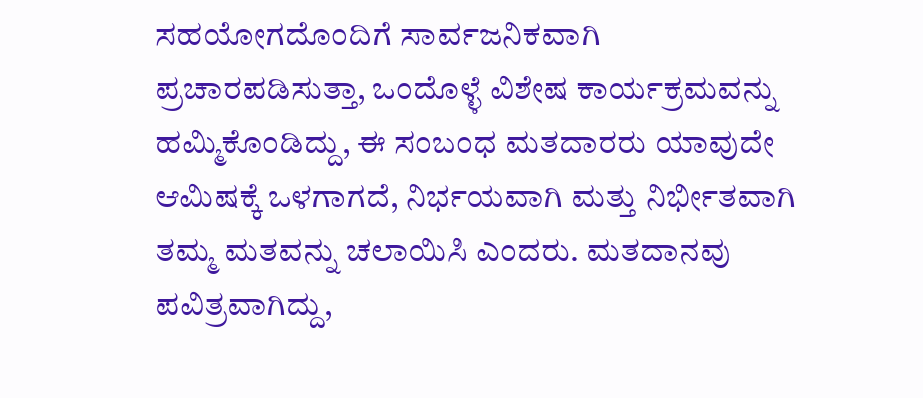ಸಹಯೋಗದೊಂದಿಗೆ ಸಾರ್ವಜನಿಕವಾಗಿ ಪ್ರಚಾರಪಡಿಸುತ್ತಾ, ಒಂದೊಳ್ಳೆ ವಿಶೇಷ ಕಾರ್ಯಕ್ರಮವನ್ನು ಹಮ್ಮಿಕೊಂಡಿದ್ದು, ಈ ಸಂಬಂಧ ಮತದಾರರು ಯಾವುದೇ ಆಮಿಷಕ್ಕೆ ಒಳಗಾಗದೆ, ನಿರ್ಭಯವಾಗಿ ಮತ್ತು ನಿರ್ಭೀತವಾಗಿ ತಮ್ಮ ಮತವನ್ನು ಚಲಾಯಿಸಿ ಎಂದರು. ಮತದಾನವು ಪವಿತ್ರವಾಗಿದ್ದು,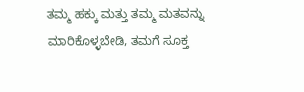ತಮ್ಮ ಹಕ್ಕು ಮತ್ತು ತಮ್ಮ ಮತವನ್ನು ಮಾರಿಕೊಳ್ಳಬೇಡಿ, ತಮಗೆ ಸೂಕ್ತ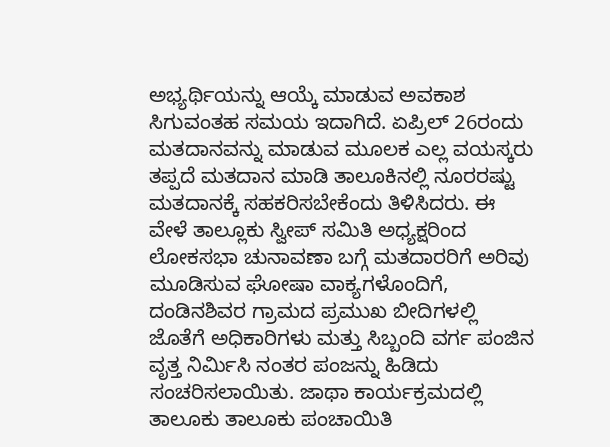ಅಭ್ಯರ್ಥಿಯನ್ನು ಆಯ್ಕೆ ಮಾಡುವ ಅವಕಾಶ ಸಿಗುವಂತಹ ಸಮಯ ಇದಾಗಿದೆ. ಏಪ್ರಿಲ್ 26ರಂದು ಮತದಾನವನ್ನು ಮಾಡುವ ಮೂಲಕ ಎಲ್ಲ ವಯಸ್ಕರು ತಪ್ಪದೆ ಮತದಾನ ಮಾಡಿ ತಾಲೂಕಿನಲ್ಲಿ ನೂರರಷ್ಟು ಮತದಾನಕ್ಕೆ ಸಹಕರಿಸಬೇಕೆಂದು ತಿಳಿಸಿದರು. ಈ ವೇಳೆ ತಾಲ್ಲೂಕು ಸ್ವೀಪ್ ಸಮಿತಿ ಅಧ್ಯಕ್ಷರಿಂದ ಲೋಕಸಭಾ ಚುನಾವಣಾ ಬಗ್ಗೆ ಮತದಾರರಿಗೆ ಅರಿವು ಮೂಡಿಸುವ ಘೋಷಾ ವಾಕ್ಯಗಳೊಂದಿಗೆ, ದಂಡಿನಶಿವರ ಗ್ರಾಮದ ಪ್ರಮುಖ ಬೀದಿಗಳಲ್ಲಿ ಜೊತೆಗೆ ಅಧಿಕಾರಿಗಳು ಮತ್ತು ಸಿಬ್ಬಂದಿ ವರ್ಗ ಪಂಜಿನ ವೃತ್ತ ನಿರ್ಮಿಸಿ ನಂತರ ಪಂಜನ್ನು ಹಿಡಿದು ಸಂಚರಿಸಲಾಯಿತು. ಜಾಥಾ ಕಾರ್ಯಕ್ರಮದಲ್ಲಿ ತಾಲೂಕು ತಾಲೂಕು ಪಂಚಾಯಿತಿ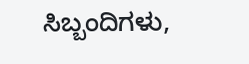ಸಿಬ್ಬಂದಿಗಳು,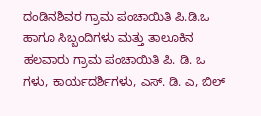ದಂಡಿನಶಿವರ ಗ್ರಾಮ ಪಂಚಾಯಿತಿ ಪಿ.ಡಿ.ಒ ಹಾಗೂ ಸಿಬ್ಬಂದಿಗಳು ಮತ್ತು ತಾಲೂಕಿನ ಹಲವಾರು ಗ್ರಾಮ ಪಂಚಾಯಿತಿ ಪಿ. ಡಿ. ಒ ಗಳು, ಕಾರ್ಯದರ್ಶಿಗಳು, ಎಸ್. ಡಿ. ಎ, ಬಿಲ್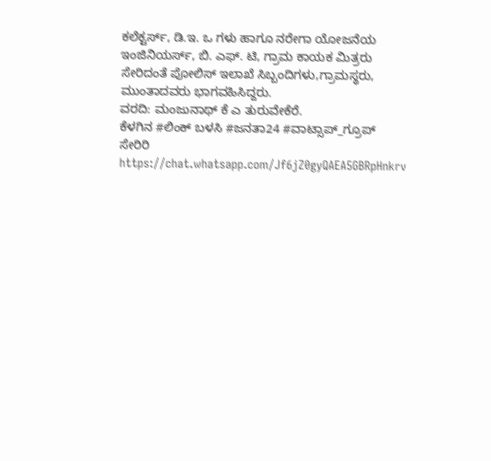ಕಲೆಕ್ಟರ್ಸ್, ಡಿ.ಇ. ಒ ಗಳು ಹಾಗೂ ನರೇಗಾ ಯೋಜನೆಯ ಇಂಜಿನಿಯರ್ಸ್, ಬಿ. ಎಫ್. ಟಿ, ಗ್ರಾಮ ಕಾಯಕ ಮಿತ್ರರು ಸೇರಿದಂತೆ ಪೋಲಿಸ್ ಇಲಾಖೆ ಸಿಬ್ಬಂದಿಗಳು,ಗ್ರಾಮಸ್ಥರು, ಮುಂತಾದವರು ಭಾಗವಹಿಸಿದ್ದರು.
ವರದಿ: ಮಂಜುನಾಥ್ ಕೆ ಎ ತುರುವೇಕೆರೆ.
ಕೆಳಗಿನ #ಲಿಂಕ್ ಬಳಸಿ #ಜನತಾ24 #ವಾಟ್ಸಾಪ್_ಗ್ರೂಪ್ ಸೇರಿರಿ https://chat.whatsapp.com/Jf6jZ0gyQAEA5GBRpHnkrv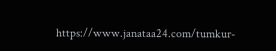https://www.janataa24.com/tumkur-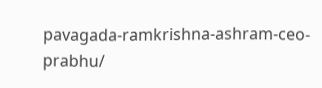pavagada-ramkrishna-ashram-ceo-prabhu/